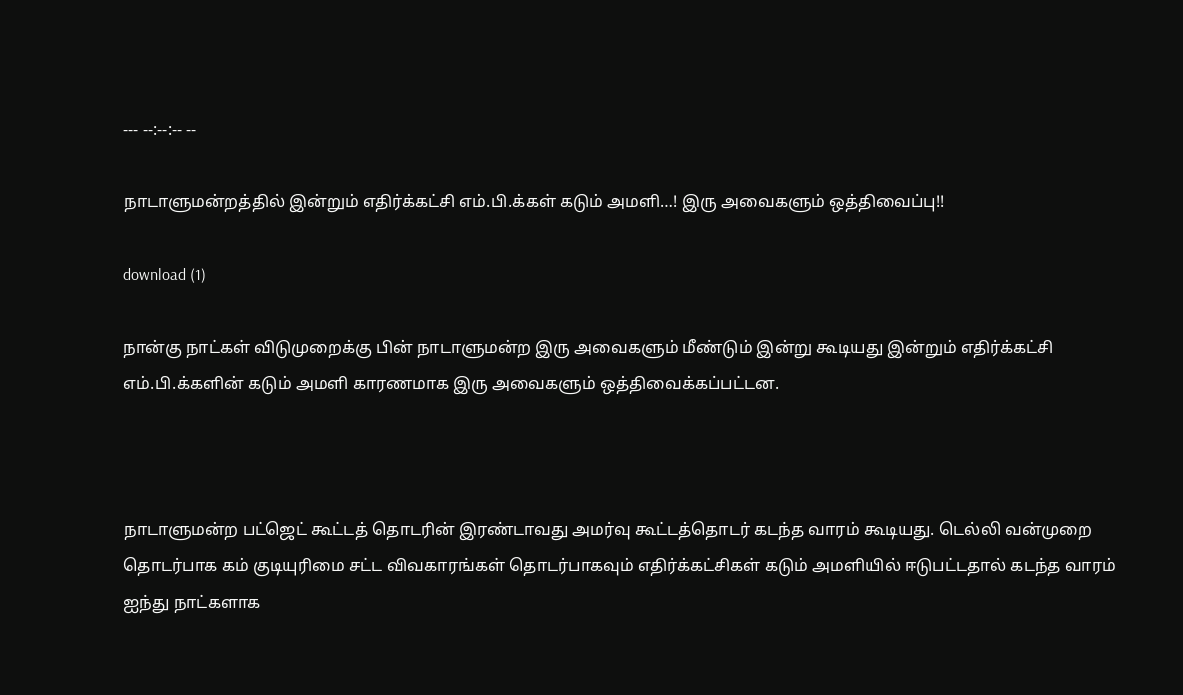--- --:--:-- --

நாடாளுமன்றத்தில் இன்றும் எதிர்க்கட்சி எம்.பி.க்கள் கடும் அமளி…! இரு அவைகளும் ஒத்திவைப்பு!!

download (1)

நான்கு நாட்கள் விடுமுறைக்கு பின் நாடாளுமன்ற இரு அவைகளும் மீண்டும் இன்று கூடியது இன்றும் எதிர்க்கட்சி எம்.பி.க்களின் கடும் அமளி காரணமாக இரு அவைகளும் ஒத்திவைக்கப்பட்டன.



நாடாளுமன்ற பட்ஜெட் கூட்டத் தொடரின் இரண்டாவது அமர்வு கூட்டத்தொடர் கடந்த வாரம் கூடியது. டெல்லி வன்முறை தொடர்பாக கம் குடியுரிமை சட்ட விவகாரங்கள் தொடர்பாகவும் எதிர்க்கட்சிகள் கடும் அமளியில் ஈடுபட்டதால் கடந்த வாரம் ஐந்து நாட்களாக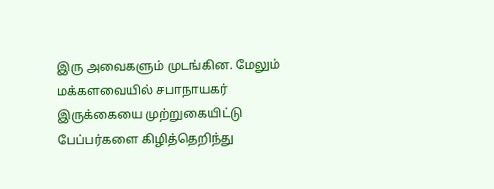இரு அவைகளும் முடங்கின. மேலும் மக்களவையில் சபாநாயகர் இருக்கையை முற்றுகையிட்டு பேப்பர்களை கிழித்தெறிந்து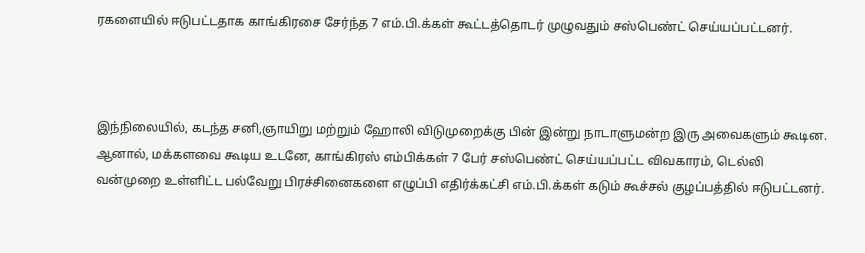ரகளையில் ஈடுபட்டதாக காங்கிரசை சேர்ந்த 7 எம்.பி.க்கள் கூட்டத்தொடர் முழுவதும் சஸ்பெண்ட் செய்யப்பட்டனர்.



இந்நிலையில், கடந்த சனி,ஞாயிறு மற்றும் ஹோலி விடுமுறைக்கு பின் இன்று நாடாளுமன்ற இரு அவைகளும் கூடின. ஆனால், மக்களவை கூடிய உடனே, காங்கிரஸ் எம்பிக்கள் 7 பேர் சஸ்பெண்ட் செய்யப்பட்ட விவகாரம், டெல்லி வன்முறை உள்ளிட்ட பல்வேறு பிரச்சினைகளை எழுப்பி எதிர்க்கட்சி எம்.பி.க்கள் கடும் கூச்சல் குழப்பத்தில் ஈடுபட்டனர்.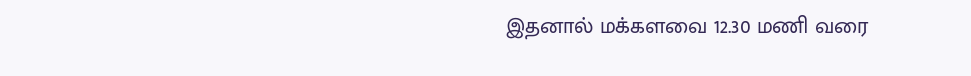இதனால் மக்களவை 12.30 மணி வரை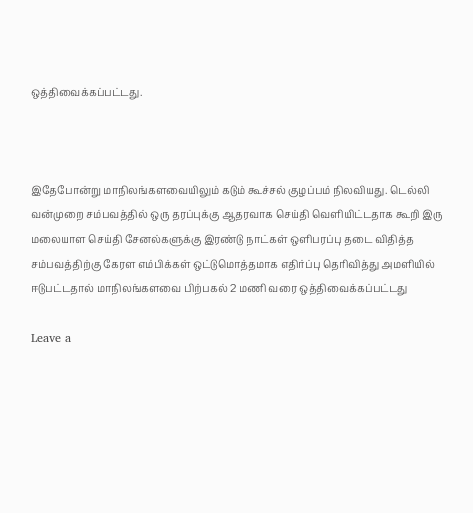ஒத்திவைக்கப்பட்டது.



இதேபோன்று மாநிலங்களவையிலும் கடும் கூச்சல் குழப்பம் நிலவியது. டெல்லி வன்முறை சம்பவத்தில் ஒரு தரப்புக்கு ஆதரவாக செய்தி வெளியிட்டதாக கூறி இரு மலையாள செய்தி சேனல்களுக்கு இரண்டு நாட்கள் ஒளிபரப்பு தடை விதித்த சம்பவத்திற்கு கேரள எம்பிக்கள் ஒட்டுமொத்தமாக எதிர்ப்பு தெரிவித்து அமளியில் ஈடுபட்டதால் மாநிலங்களவை பிற்பகல் 2 மணி வரை ஒத்திவைக்கப்பட்டது

Leave a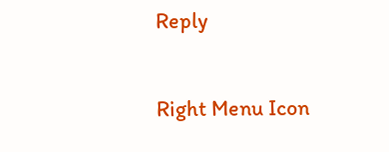Reply

Right Menu Icon